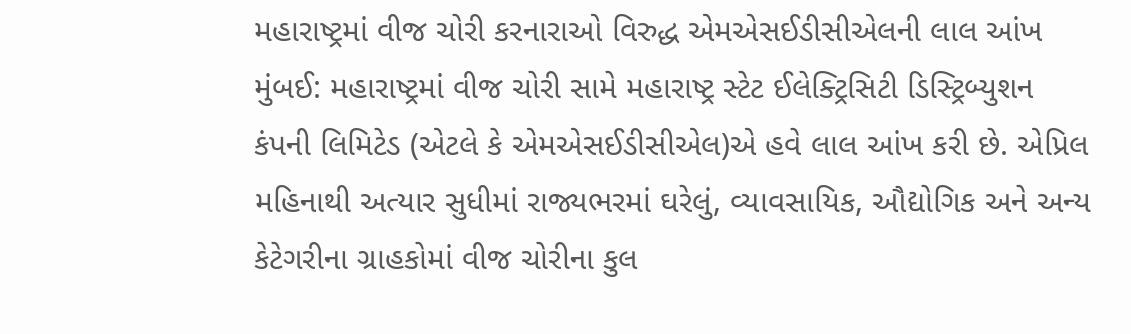મહારાષ્ટ્રમાં વીજ ચોરી કરનારાઓ વિરુદ્ધ એમએસઈડીસીએલની લાલ આંખ
મુંબઈ: મહારાષ્ટ્રમાં વીજ ચોરી સામે મહારાષ્ટ્ર સ્ટેટ ઈલેક્ટ્રિસિટી ડિસ્ટ્રિબ્યુશન કંપની લિમિટેડ (એટલે કે એમએસઈડીસીએલ)એ હવે લાલ આંખ કરી છે. એપ્રિલ મહિનાથી અત્યાર સુધીમાં રાજ્યભરમાં ઘરેલું, વ્યાવસાયિક, ઔદ્યોગિક અને અન્ય કેટેગરીના ગ્રાહકોમાં વીજ ચોરીના કુલ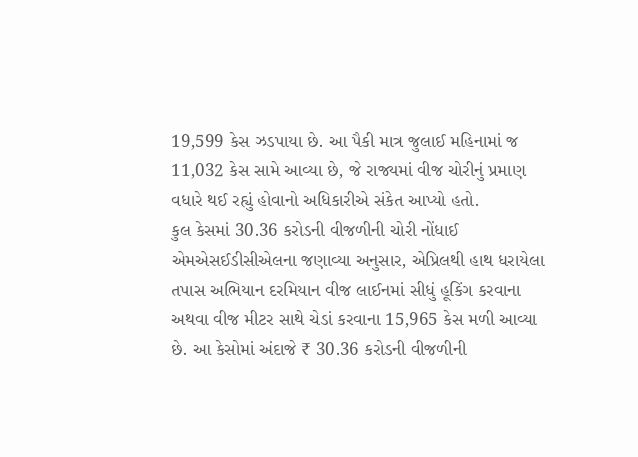19,599 કેસ ઝડપાયા છે. આ પૈકી માત્ર જુલાઈ મહિનામાં જ 11,032 કેસ સામે આવ્યા છે, જે રાજ્યમાં વીજ ચોરીનું પ્રમાણ વધારે થઈ રહ્યું હોવાનો અધિકારીએ સંકેત આપ્યો હતો.
કુલ કેસમાં 30.36 કરોડની વીજળીની ચોરી નોંધાઈ
એમએસઈડીસીએલના જણાવ્યા અનુસાર, એપ્રિલથી હાથ ધરાયેલા તપાસ અભિયાન દરમિયાન વીજ લાઈનમાં સીધું હૂકિંગ કરવાના અથવા વીજ મીટર સાથે ચેડાં કરવાના 15,965 કેસ મળી આવ્યા છે. આ કેસોમાં અંદાજે ₹ 30.36 કરોડની વીજળીની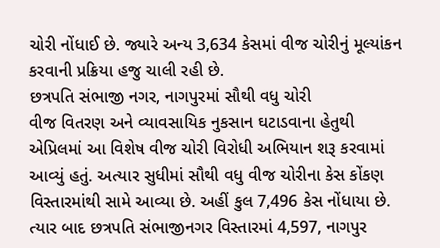ચોરી નોંધાઈ છે. જ્યારે અન્ય 3,634 કેસમાં વીજ ચોરીનું મૂલ્યાંકન કરવાની પ્રક્રિયા હજુ ચાલી રહી છે.
છત્રપતિ સંભાજી નગર, નાગપુરમાં સૌથી વધુ ચોરી
વીજ વિતરણ અને વ્યાવસાયિક નુકસાન ઘટાડવાના હેતુથી એપ્રિલમાં આ વિશેષ વીજ ચોરી વિરોધી અભિયાન શરૂ કરવામાં આવ્યું હતું. અત્યાર સુધીમાં સૌથી વધુ વીજ ચોરીના કેસ કોંકણ વિસ્તારમાંથી સામે આવ્યા છે. અહીં કુલ 7,496 કેસ નોંધાયા છે. ત્યાર બાદ છત્રપતિ સંભાજીનગર વિસ્તારમાં 4,597, નાગપુર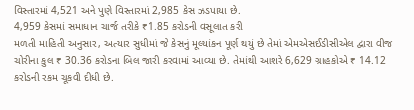વિસ્તારમાં 4,521 અને પુણે વિસ્તારમાં 2,985 કેસ ઝડપાયા છે.
4,959 કેસમાં સમાધાન ચાર્જ તરીકે ₹1.85 કરોડની વસૂલાત કરી
મળતી માહિતી અનુસાર, અત્યાર સુધીમાં જે કેસનું મૂલ્યાંકન પૂર્ણ થયું છે તેમાં એમએસઈડીસીએલ દ્વારા વીજ ચોરીના કુલ ₹ 30.36 કરોડના બિલ જારી કરવામાં આવ્યા છે. તેમાંથી આશરે 6,629 ગ્રાહકોએ ₹ 14.12 કરોડની રકમ ચૂકવી દીધી છે.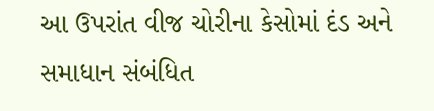આ ઉપરાંત વીજ ચોરીના કેસોમાં દંડ અને સમાધાન સંબંધિત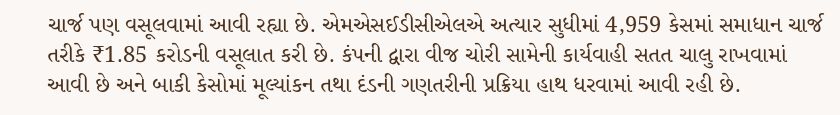ચાર્જ પણ વસૂલવામાં આવી રહ્યા છે. એમએસઈડીસીએલએ અત્યાર સુધીમાં 4,959 કેસમાં સમાધાન ચાર્જ તરીકે ₹1.85 કરોડની વસૂલાત કરી છે. કંપની દ્વારા વીજ ચોરી સામેની કાર્યવાહી સતત ચાલુ રાખવામાં આવી છે અને બાકી કેસોમાં મૂલ્યાંકન તથા દંડની ગણતરીની પ્રક્રિયા હાથ ધરવામાં આવી રહી છે.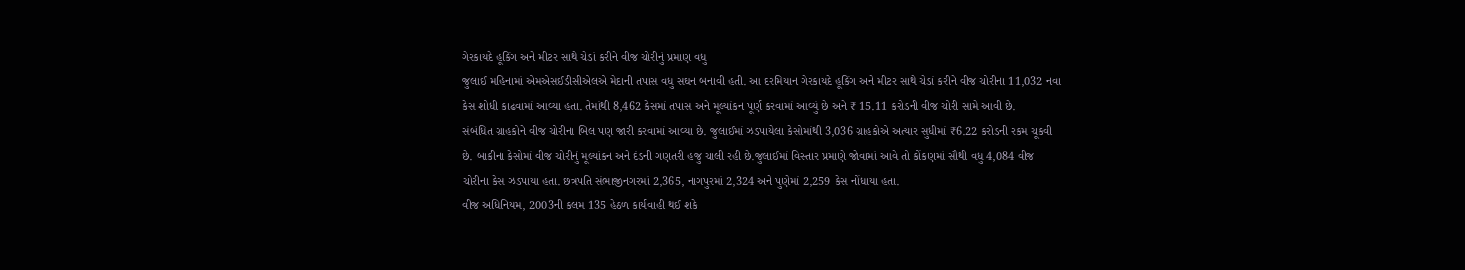ગેરકાયદે હૂકિંગ અને મીટર સાથે ચેડાં કરીને વીજ ચોરીનું પ્રમાણ વધુ
જુલાઈ મહિનામાં એમએસઈડીસીએલએ મેદાની તપાસ વધુ સઘન બનાવી હતી. આ દરમિયાન ગેરકાયદે હૂકિંગ અને મીટર સાથે ચેડાં કરીને વીજ ચોરીના 11,032 નવા કેસ શોધી કાઢવામાં આવ્યા હતા. તેમાંથી 8,462 કેસમાં તપાસ અને મૂલ્યાંકન પૂર્ણ કરવામાં આવ્યું છે અને ₹ 15.11 કરોડની વીજ ચોરી સામે આવી છે.
સંબંધિત ગ્રાહકોને વીજ ચોરીના બિલ પણ જારી કરવામાં આવ્યા છે. જુલાઈમાં ઝડપાયેલા કેસોમાંથી 3,036 ગ્રાહકોએ અત્યાર સુધીમાં ₹6.22 કરોડની રકમ ચૂકવી છે. બાકીના કેસોમાં વીજ ચોરીનું મૂલ્યાંકન અને દંડની ગણતરી હજુ ચાલી રહી છે.જુલાઈમાં વિસ્તાર પ્રમાણે જોવામાં આવે તો કોંકણમાં સૌથી વધુ 4,084 વીજ ચોરીના કેસ ઝડપાયા હતા. છત્રપતિ સંભાજીનગરમાં 2,365, નાગપુરમાં 2,324 અને પુણેમાં 2,259 કેસ નોંધાયા હતા.
વીજ અધિનિયમ, 2003ની કલમ 135 હેઠળ કાર્યવાહી થઈ શકે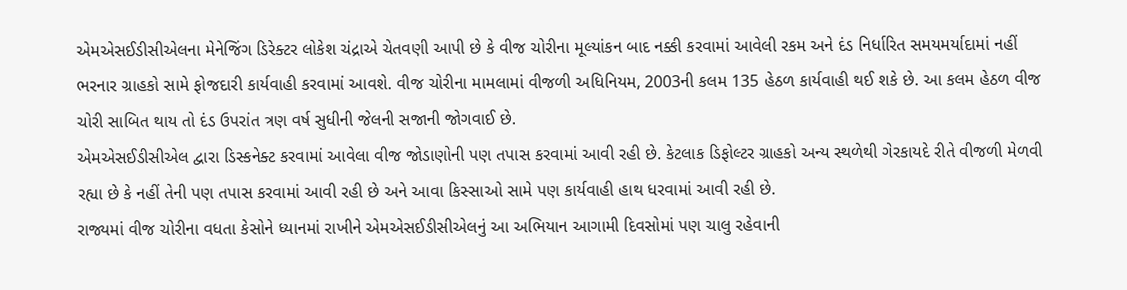એમએસઈડીસીએલના મેનેજિંગ ડિરેક્ટર લોકેશ ચંદ્રાએ ચેતવણી આપી છે કે વીજ ચોરીના મૂલ્યાંકન બાદ નક્કી કરવામાં આવેલી રકમ અને દંડ નિર્ધારિત સમયમર્યાદામાં નહીં ભરનાર ગ્રાહકો સામે ફોજદારી કાર્યવાહી કરવામાં આવશે. વીજ ચોરીના મામલામાં વીજળી અધિનિયમ, 2003ની કલમ 135 હેઠળ કાર્યવાહી થઈ શકે છે. આ કલમ હેઠળ વીજ ચોરી સાબિત થાય તો દંડ ઉપરાંત ત્રણ વર્ષ સુધીની જેલની સજાની જોગવાઈ છે.
એમએસઈડીસીએલ દ્વારા ડિસ્કનેક્ટ કરવામાં આવેલા વીજ જોડાણોની પણ તપાસ કરવામાં આવી રહી છે. કેટલાક ડિફોલ્ટર ગ્રાહકો અન્ય સ્થળેથી ગેરકાયદે રીતે વીજળી મેળવી રહ્યા છે કે નહીં તેની પણ તપાસ કરવામાં આવી રહી છે અને આવા કિસ્સાઓ સામે પણ કાર્યવાહી હાથ ધરવામાં આવી રહી છે.
રાજ્યમાં વીજ ચોરીના વધતા કેસોને ધ્યાનમાં રાખીને એમએસઈડીસીએલનું આ અભિયાન આગામી દિવસોમાં પણ ચાલુ રહેવાની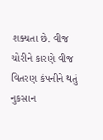શક્યતા છે. વીજ ચોરીને કારણે વીજ વિતરણ કંપનીને થતું નુકસાન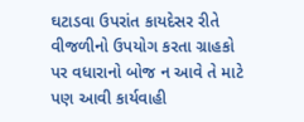ઘટાડવા ઉપરાંત કાયદેસર રીતે વીજળીનો ઉપયોગ કરતા ગ્રાહકો પર વધારાનો બોજ ન આવે તે માટે પણ આવી કાર્યવાહી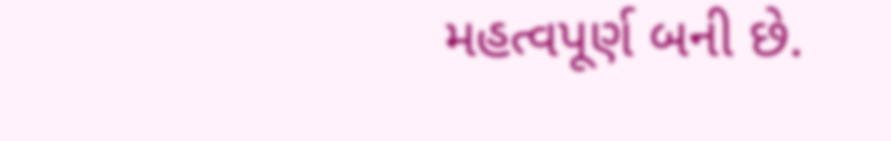મહત્વપૂર્ણ બની છે.